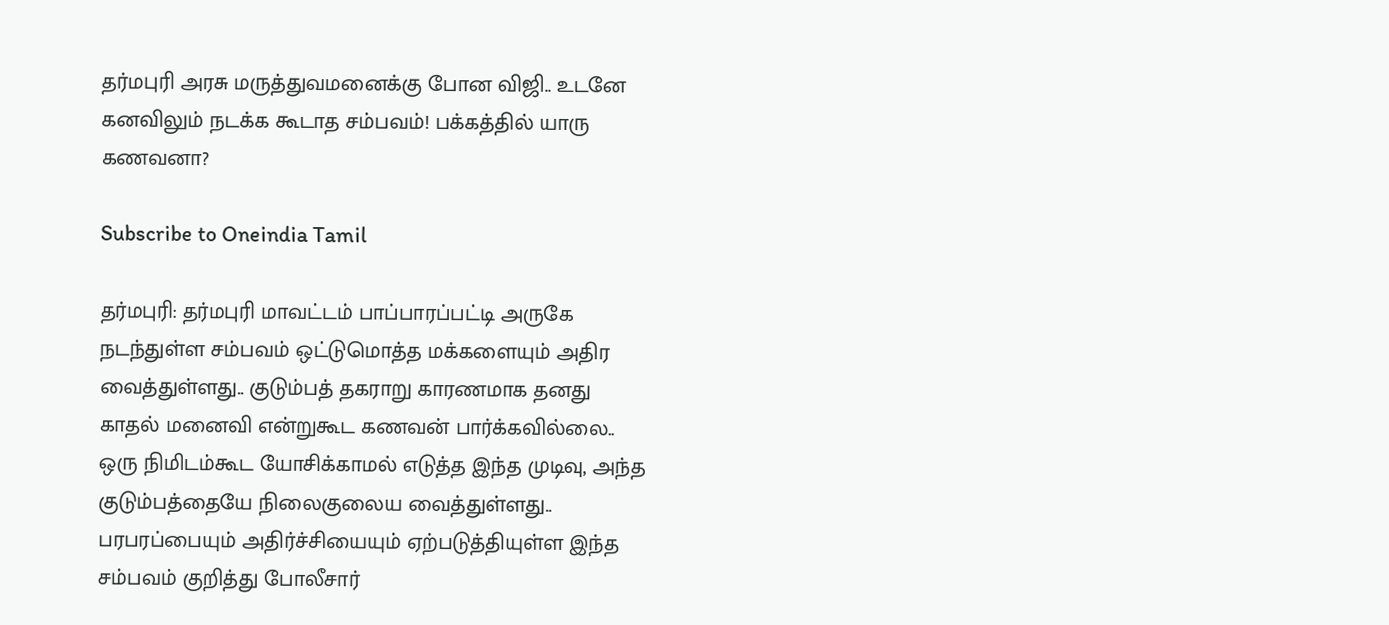தர்மபுரி அரசு மருத்துவமனைக்கு போன விஜி.. உடனே கனவிலும் நடக்க கூடாத சம்பவம்! பக்கத்தில் யாரு கணவனா?

Subscribe to Oneindia Tamil

தர்மபுரி: தர்மபுரி மாவட்டம் பாப்பாரப்பட்டி அருகே நடந்துள்ள சம்பவம் ஒட்டுமொத்த மக்களையும் அதிர வைத்துள்ளது.. குடும்பத் தகராறு காரணமாக தனது காதல் மனைவி என்றுகூட கணவன் பார்க்கவில்லை.. ஒரு நிமிடம்கூட யோசிக்காமல் எடுத்த இந்த முடிவு, அந்த குடும்பத்தையே நிலைகுலைய வைத்துள்ளது.. பரபரப்பையும் அதிர்ச்சியையும் ஏற்படுத்தியுள்ள இந்த சம்பவம் குறித்து போலீசார்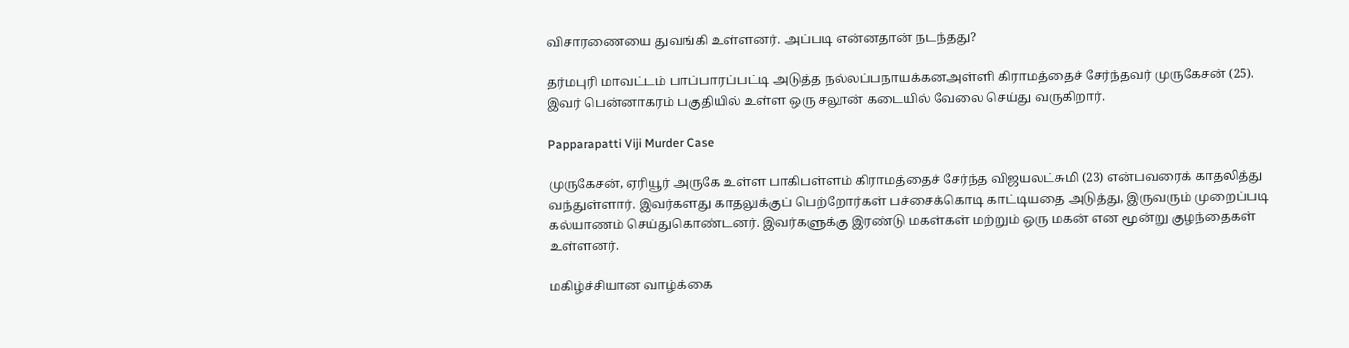விசாரணையை துவங்கி உள்ளனர். அப்படி என்னதான் நடந்தது?

தர்மபுரி மாவட்டம் பாப்பாரப்பட்டி அடுத்த நல்லப்பநாயக்கனஅள்ளி கிராமத்தைச் சேர்ந்தவர் முருகேசன் (25). இவர் பென்னாகரம் பகுதியில் உள்ள ஒரு சலூன் கடையில் வேலை செய்து வருகிறார்.

Papparapatti Viji Murder Case

முருகேசன், ஏரியூர் அருகே உள்ள பாகிபள்ளம் கிராமத்தைச் சேர்ந்த விஜயலட்சுமி (23) என்பவரைக் காதலித்து வந்துள்ளார். இவர்களது காதலுக்குப் பெற்றோர்கள் பச்சைக்கொடி காட்டியதை அடுத்து, இருவரும் முறைப்படி கல்யாணம் செய்துகொண்டனர். இவர்களுக்கு இரண்டு மகள்கள் மற்றும் ஒரு மகன் என மூன்று குழந்தைகள் உள்ளனர்.

மகிழ்ச்சியான வாழ்க்கை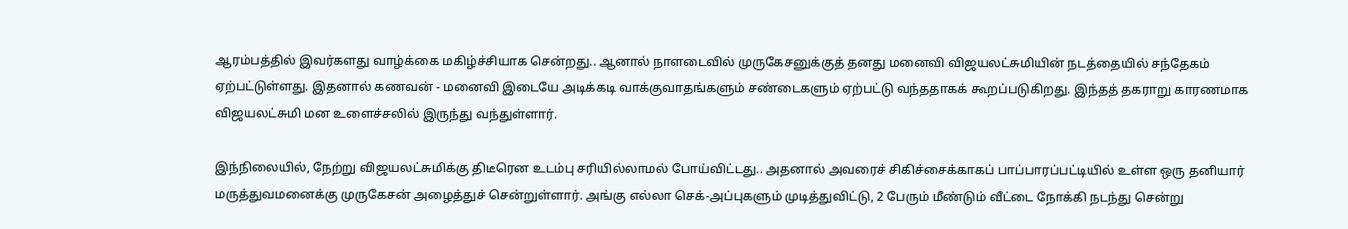ஆரம்பத்தில் இவர்களது வாழ்க்கை மகிழ்ச்சியாக சென்றது.. ஆனால் நாளடைவில் முருகேசனுக்குத் தனது மனைவி விஜயலட்சுமியின் நடத்தையில் சந்தேகம் ஏற்பட்டுள்ளது. இதனால் கணவன் - மனைவி இடையே அடிக்கடி வாக்குவாதங்களும் சண்டைகளும் ஏற்பட்டு வந்ததாகக் கூறப்படுகிறது. இந்தத் தகராறு காரணமாக விஜயலட்சுமி மன உளைச்சலில் இருந்து வந்துள்ளார்.

இந்நிலையில், நேற்று விஜயலட்சுமிக்கு திடீரென உடம்பு சரியில்லாமல் போய்விட்டது.. அதனால் அவரைச் சிகிச்சைக்காகப் பாப்பாரப்பட்டியில் உள்ள ஒரு தனியார் மருத்துவமனைக்கு முருகேசன் அழைத்துச் சென்றுள்ளார். அங்கு எல்லா செக்-அப்புகளும் முடித்துவிட்டு, 2 பேரும் மீண்டும் வீட்டை நோக்கி நடந்து சென்று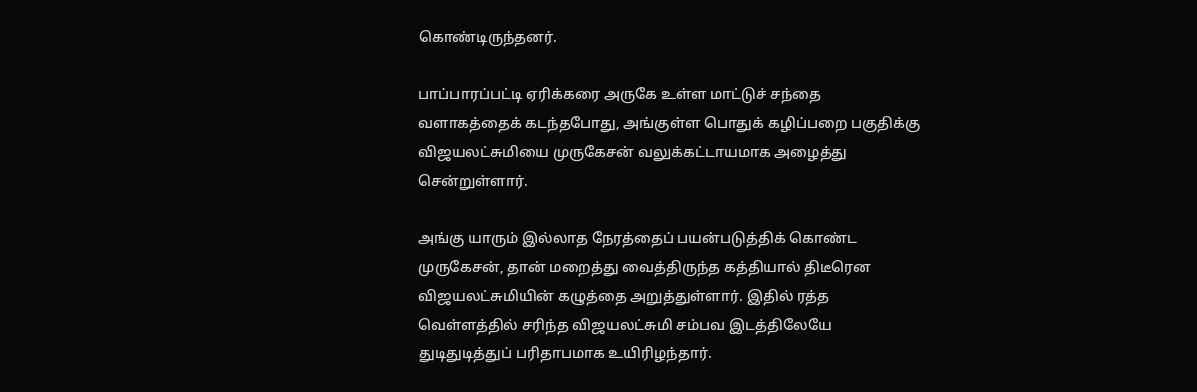கொண்டிருந்தனர்.

பாப்பாரப்பட்டி ஏரிக்கரை அருகே உள்ள மாட்டுச் சந்தை வளாகத்தைக் கடந்தபோது, அங்குள்ள பொதுக் கழிப்பறை பகுதிக்கு விஜயலட்சுமியை முருகேசன் வலுக்கட்டாயமாக அழைத்து சென்றுள்ளார்.

அங்கு யாரும் இல்லாத நேரத்தைப் பயன்படுத்திக் கொண்ட முருகேசன், தான் மறைத்து வைத்திருந்த கத்தியால் திடீரென விஜயலட்சுமியின் கழுத்தை அறுத்துள்ளார். இதில் ரத்த வெள்ளத்தில் சரிந்த விஜயலட்சுமி சம்பவ இடத்திலேயே துடிதுடித்துப் பரிதாபமாக உயிரிழந்தார்.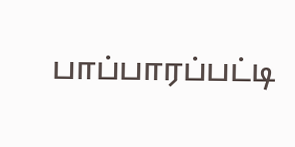பாப்பாரப்பட்டி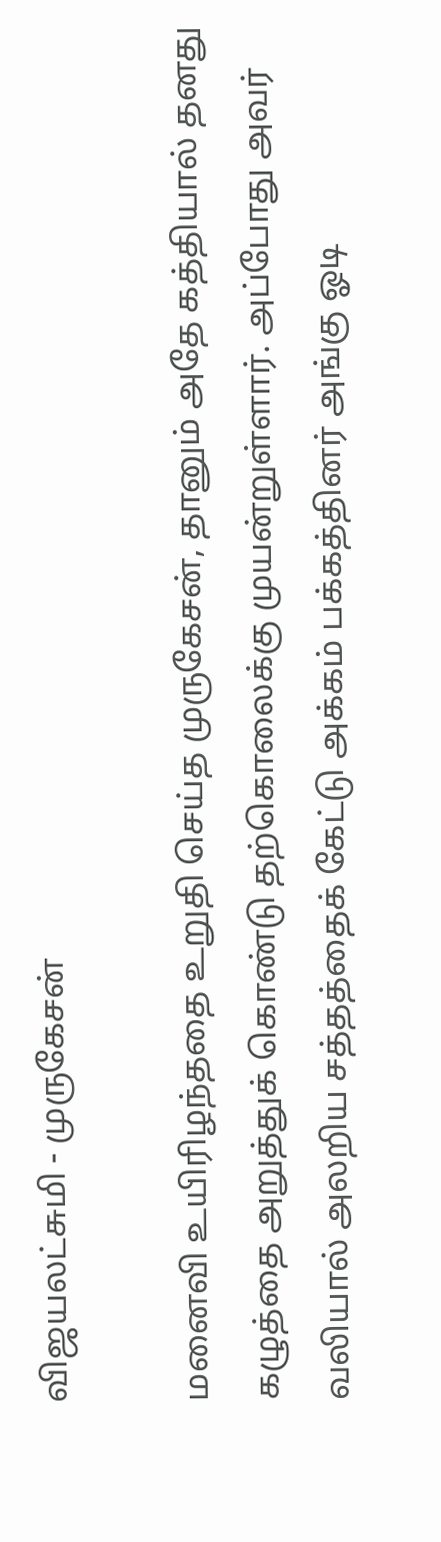விஜயலட்சுமி - முருகேசன்

மனைவி உயிரிழந்ததை உறுதி செய்த முருகேசன், தானும் அதே கத்தியால் தனது கழுத்தை அறுத்துக் கொண்டு தற்கொலைக்கு முயன்றுள்ளார். அப்போது அவர் வலியால் அலறிய சத்தத்தைக் கேட்டு அக்கம் பக்கத்தினர் அங்கு ஓடி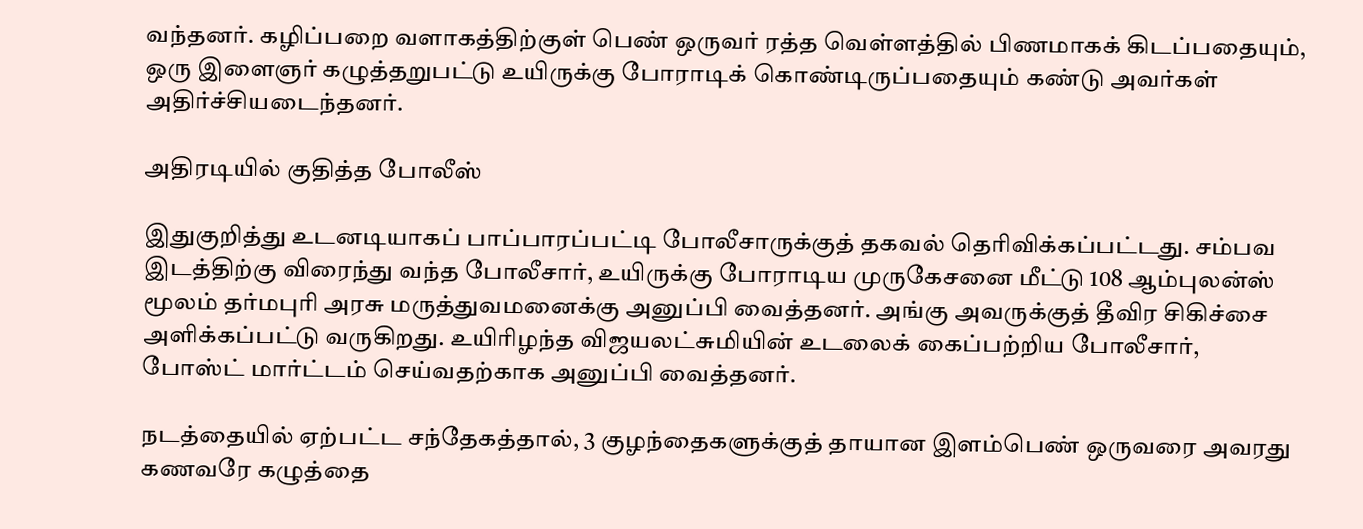வந்தனர். கழிப்பறை வளாகத்திற்குள் பெண் ஒருவர் ரத்த வெள்ளத்தில் பிணமாகக் கிடப்பதையும், ஒரு இளைஞர் கழுத்தறுபட்டு உயிருக்கு போராடிக் கொண்டிருப்பதையும் கண்டு அவர்கள் அதிர்ச்சியடைந்தனர்.

அதிரடியில் குதித்த போலீஸ்

இதுகுறித்து உடனடியாகப் பாப்பாரப்பட்டி போலீசாருக்குத் தகவல் தெரிவிக்கப்பட்டது. சம்பவ இடத்திற்கு விரைந்து வந்த போலீசார், உயிருக்கு போராடிய முருகேசனை மீட்டு 108 ஆம்புலன்ஸ் மூலம் தர்மபுரி அரசு மருத்துவமனைக்கு அனுப்பி வைத்தனர். அங்கு அவருக்குத் தீவிர சிகிச்சை அளிக்கப்பட்டு வருகிறது. உயிரிழந்த விஜயலட்சுமியின் உடலைக் கைப்பற்றிய போலீசார், போஸ்ட் மார்ட்டம் செய்வதற்காக அனுப்பி வைத்தனர்.

நடத்தையில் ஏற்பட்ட சந்தேகத்தால், 3 குழந்தைகளுக்குத் தாயான இளம்பெண் ஒருவரை அவரது கணவரே கழுத்தை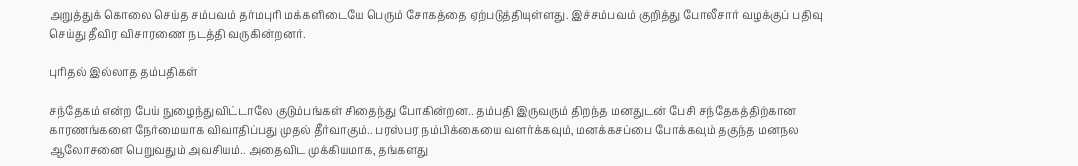அறுத்துக் கொலை செய்த சம்பவம் தர்மபுரி மக்களிடையே பெரும் சோகத்தை ஏற்படுத்தியுள்ளது. இச்சம்பவம் குறித்து போலீசார் வழக்குப் பதிவு செய்து தீவிர விசாரணை நடத்தி வருகின்றனர்.

புரிதல் இல்லாத தம்பதிகள்

சந்தேகம் என்ற பேய் நுழைந்துவிட்டாலே குடும்பங்கள் சிதைந்து போகின்றன.. தம்பதி இருவரும் திறந்த மனதுடன் பேசி சந்தேகத்திற்கான காரணங்களை நேர்மையாக விவாதிப்பது முதல் தீர்வாகும்.. பரஸ்பர நம்பிக்கையை வளர்க்கவும், மனக்கசப்பை போக்கவும் தகுந்த மனநல ஆலோசனை பெறுவதும் அவசியம்.. அதைவிட முக்கியமாக, தங்களது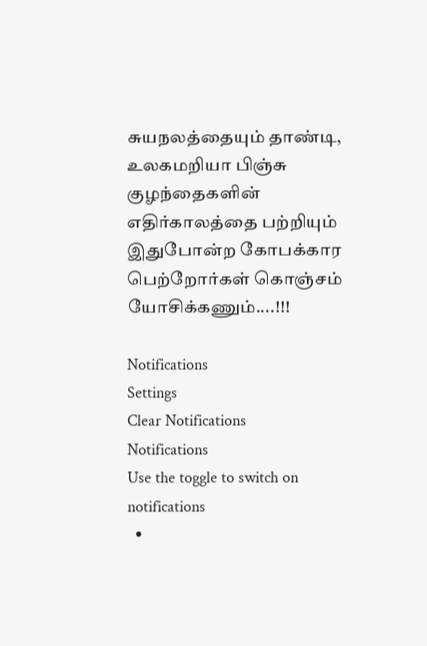சுயநலத்தையும் தாண்டி, உலகமறியா பிஞ்சு குழந்தைகளின் எதிர்காலத்தை பற்றியும் இதுபோன்ற கோபக்கார பெற்றோர்கள் கொஞ்சம் யோசிக்கணும்....!!!

Notifications
Settings
Clear Notifications
Notifications
Use the toggle to switch on notifications
  •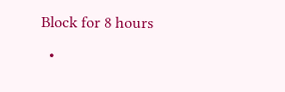Block for 8 hours
  •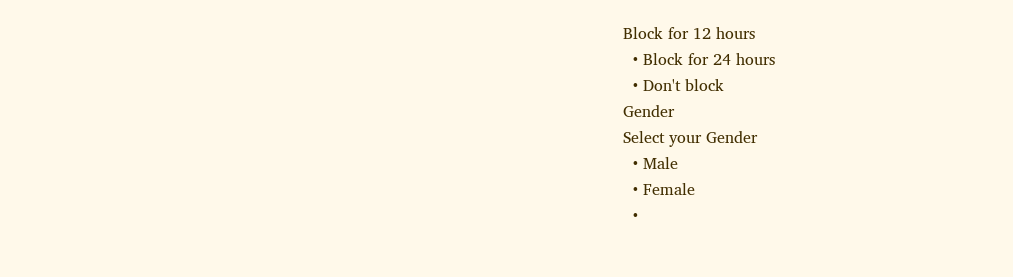Block for 12 hours
  • Block for 24 hours
  • Don't block
Gender
Select your Gender
  • Male
  • Female
  •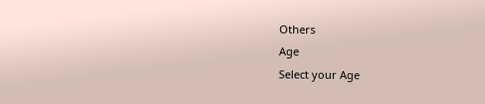Others
Age
Select your Age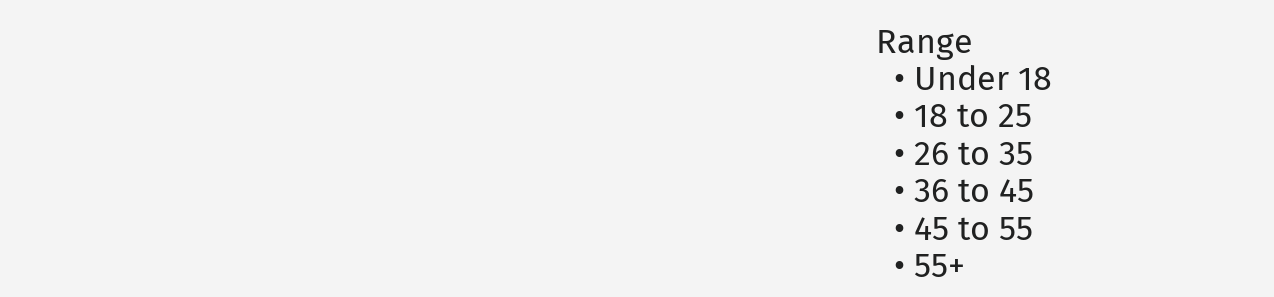Range
  • Under 18
  • 18 to 25
  • 26 to 35
  • 36 to 45
  • 45 to 55
  • 55+